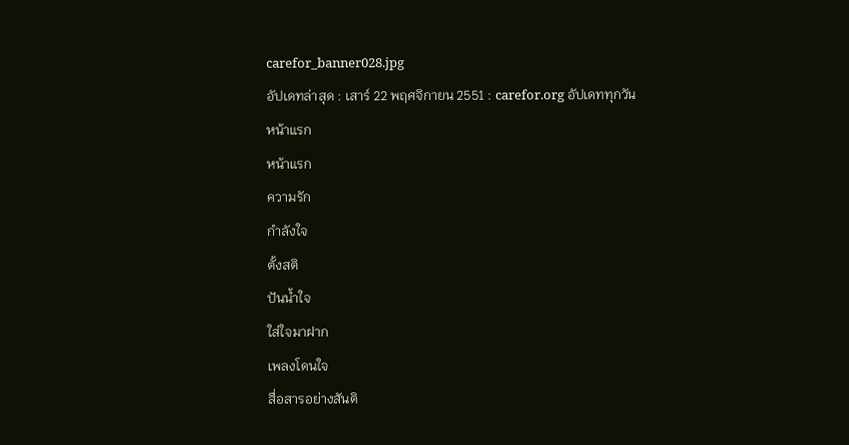carefor_banner028.jpg
อัปเดทล่าสุด : เสาร์ 22 พฤศจิกายน 2551 : carefor.org อัปเดททุกวัน
หน้าแรก
หน้าแรก
ความรัก
กำลังใจ
ตั้งสติ
ปันน้ำใจ
ใส่ใจมาฝาก
เพลงโดนใจ
สื่อสารอย่างสันติ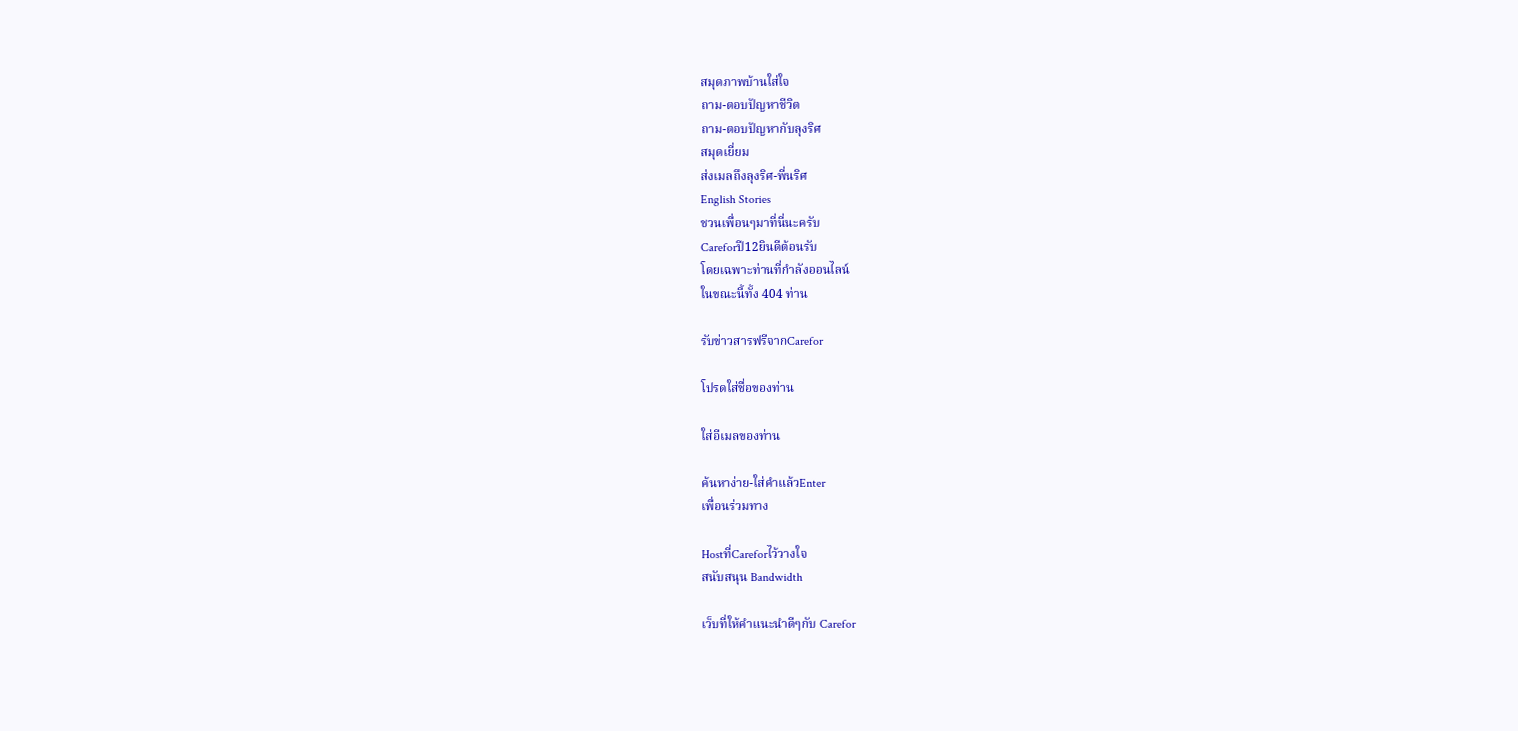สมุดภาพบ้านใส่ใจ
ถาม-ตอบปัญหาชีวิต
ถาม-ตอบปัญหากับลุงริศ
สมุดเยี่ยม
ส่งเมลถึงลุงริศ-พี่นริศ
English Stories
ชวนเพื่อนๆมาที่นี่นะครับ
Careforปี12ยินดีต้อนรับ
โดยเฉพาะท่านที่กำลังออนไลน์
ในขณะนี้ทั้ง 404 ท่าน

รับข่าวสารฟรีจากCarefor

โปรดใส่ชื่อของท่าน

ใส่อีเมลของท่าน

ค้นหาง่าย-ใส่คำแล้วEnter
เพื่อนร่วมทาง

Hostที่Careforไว้วางใจ
สนับสนุน Bandwidth

เว็บที่ให้คำแนะนำดีๆกับ Carefor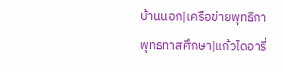บ้านนอก|เครือข่ายพุทธิกา
พุทธทาสศึกษา|แก้วไดอารี่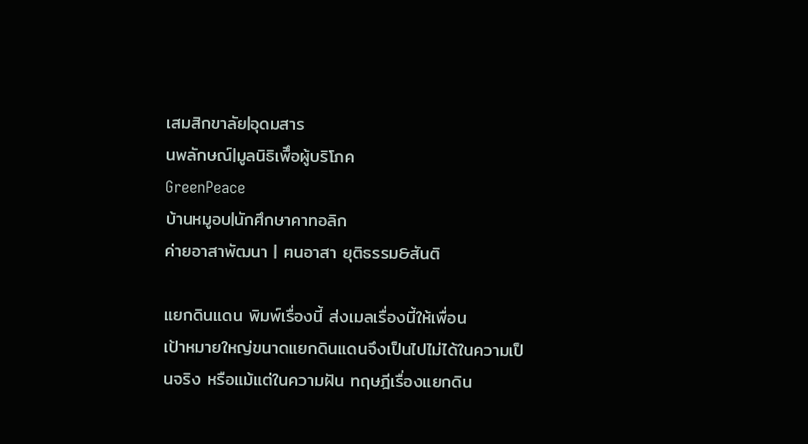เสมสิกขาลัย|อุดมสาร
นพลักษณ์|มูลนิธิเพืึอผู้บริโภค
GreenPeace
บ้านหมูอบ|นักศึกษาคาทอลิก
ค่ายอาสาพัฒนา | ฅนอาสา ยุติธรรม&สันติ

แยกดินแดน พิมพ์เรื่องนี้ ส่งเมลเรื่องนี้ให้เพื่อน
เป้าหมายใหญ่ขนาดแยกดินแดนจึงเป็นไปไม่ได้ในความเป็นจริง หรือแม้แต่ในความฝัน ทฤษฎีเรื่องแยกดิน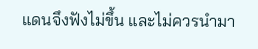แดนจึงฟังไม่ขึ้น และไม่ควรนำมา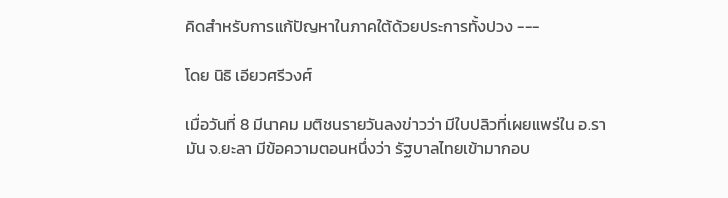คิดสำหรับการแก้ปัญหาในภาคใต้ด้วยประการทั้งปวง ---

โดย นิธิ เอียวศรีวงศ์

เมื่อวันที่ 8 มีนาคม มติชนรายวันลงข่าวว่า มีใบปลิวที่เผยแพร่ใน อ.รามัน จ.ยะลา มีข้อความตอนหนึ่งว่า รัฐบาลไทยเข้ามากอบ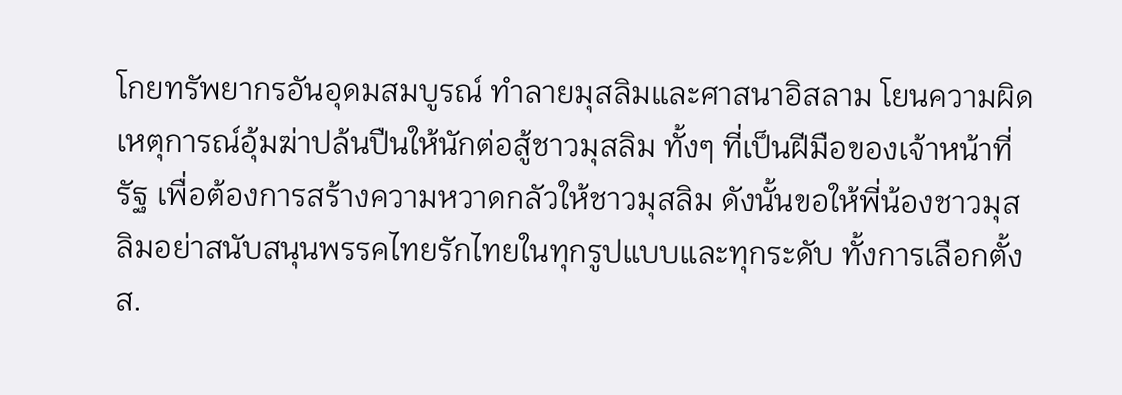โกยทรัพยากรอันอุดมสมบูรณ์ ทำลายมุสลิมและศาสนาอิสลาม โยนความผิดเหตุการณ์อุ้มฆ่าปล้นปืนให้นักต่อสู้ชาวมุสลิม ทั้งๆ ที่เป็นฝีมือของเจ้าหน้าที่รัฐ เพื่อต้องการสร้างความหวาดกลัวให้ชาวมุสลิม ดังนั้นขอให้พี่น้องชาวมุสลิมอย่าสนับสนุนพรรคไทยรักไทยในทุกรูปแบบและทุกระดับ ทั้งการเลือกตั้ง ส.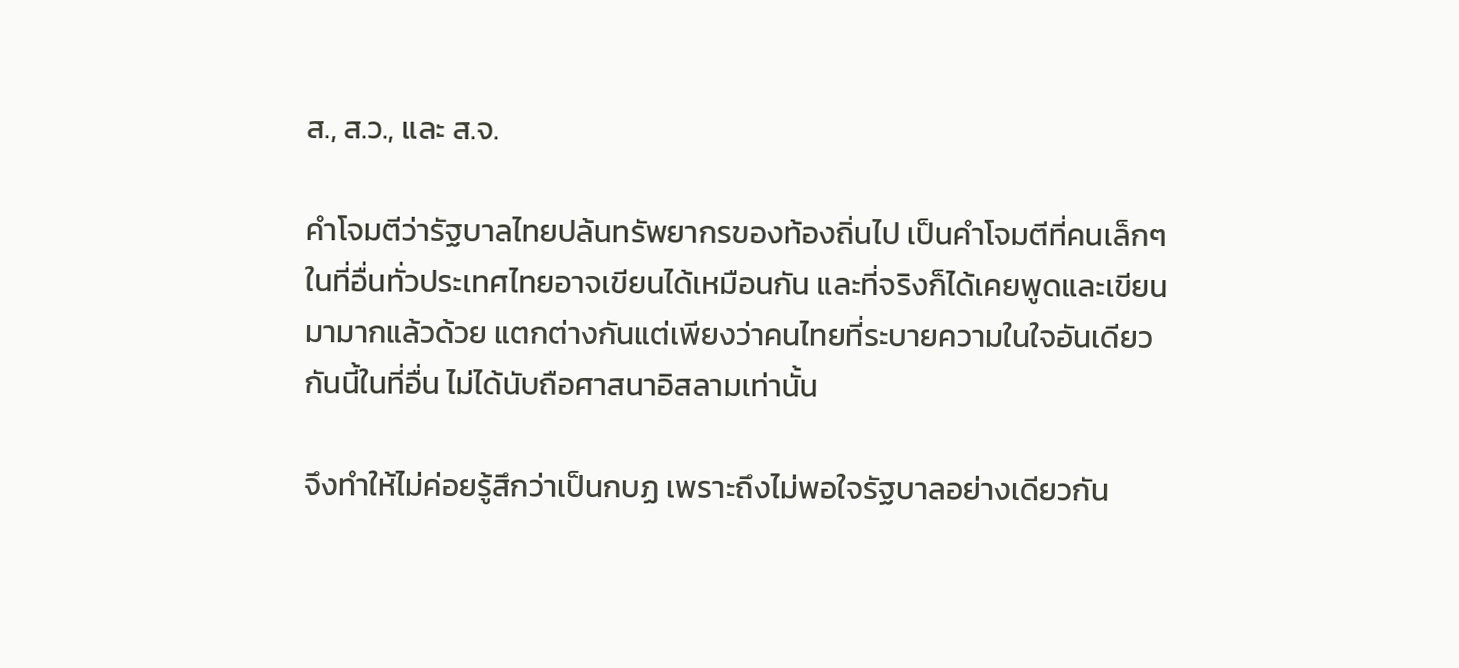ส., ส.ว., และ ส.จ.

คำโจมตีว่ารัฐบาลไทยปล้นทรัพยากรของท้องถิ่นไป เป็นคำโจมตีที่คนเล็กๆ ในที่อื่นทั่วประเทศไทยอาจเขียนได้เหมือนกัน และที่จริงก็ได้เคยพูดและเขียนมามากแล้วด้วย แตกต่างกันแต่เพียงว่าคนไทยที่ระบายความในใจอันเดียวกันนี้ในที่อื่น ไม่ได้นับถือศาสนาอิสลามเท่านั้น

จึงทำให้ไม่ค่อยรู้สึกว่าเป็นกบฏ เพราะถึงไม่พอใจรัฐบาลอย่างเดียวกัน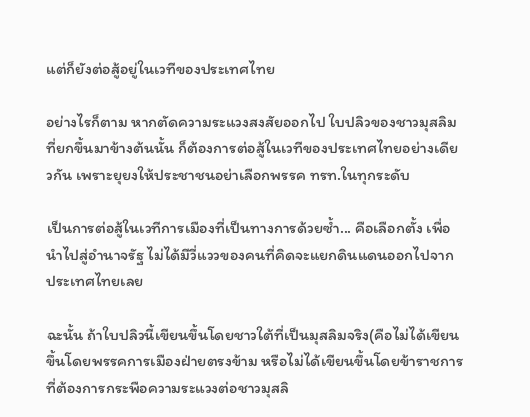แต่ก็ยังต่อสู้อยู่ในเวทีของประเทศไทย

อย่างไรก็ตาม หากตัดความระแวงสงสัยออกไป ใบปลิวของชาวมุสลิมที่ยกขึ้นมาข้างต้นนั้น ก็ต้องการต่อสู้ในเวทีของประเทศไทยอย่างเดียวกัน เพราะยุยงให้ประชาชนอย่าเลือกพรรค ทรท.ในทุกระดับ

เป็นการต่อสู้ในเวทีการเมืองที่เป็นทางการด้วยซ้ำ... คือเลือกตั้ง เพื่อนำไปสู่อำนาจรัฐ ไม่ได้มีวี่แววของคนที่คิดจะแยกดินแดนออกไปจากประเทศไทยเลย

ฉะนั้น ถ้าใบปลิวนี้เขียนขึ้นโดยชาวใต้ที่เป็นมุสลิมจริง(คือไม่ได้เขียนขึ้นโดยพรรคการเมืองฝ่ายตรงข้าม หรือไม่ได้เขียนขึ้นโดยข้าราชการที่ต้องการกระพือความระแวงต่อชาวมุสลิ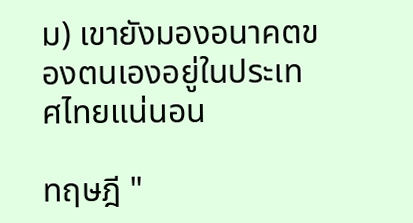ม) เขายังมองอนาคตของตนเองอยู่ในประเทศไทยแน่นอน

ทฤษฎี "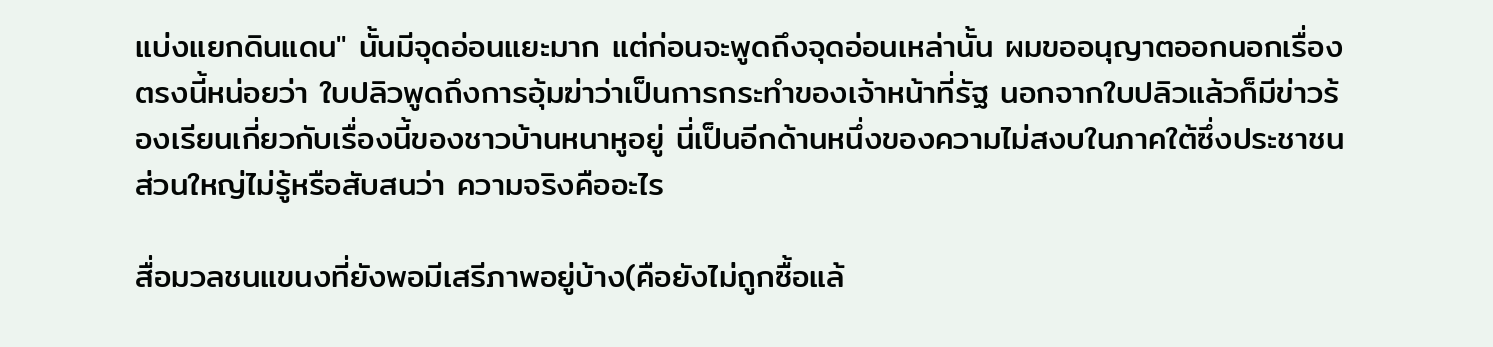แบ่งแยกดินแดน" นั้นมีจุดอ่อนแยะมาก แต่ก่อนจะพูดถึงจุดอ่อนเหล่านั้น ผมขออนุญาตออกนอกเรื่องตรงนี้หน่อยว่า ใบปลิวพูดถึงการอุ้มฆ่าว่าเป็นการกระทำของเจ้าหน้าที่รัฐ นอกจากใบปลิวแล้วก็มีข่าวร้องเรียนเกี่ยวกับเรื่องนี้ของชาวบ้านหนาหูอยู่ นี่เป็นอีกด้านหนึ่งของความไม่สงบในภาคใต้ซึ่งประชาชนส่วนใหญ่ไม่รู้หรือสับสนว่า ความจริงคืออะไร

สื่อมวลชนแขนงที่ยังพอมีเสรีภาพอยู่บ้าง(คือยังไม่ถูกซื้อแล้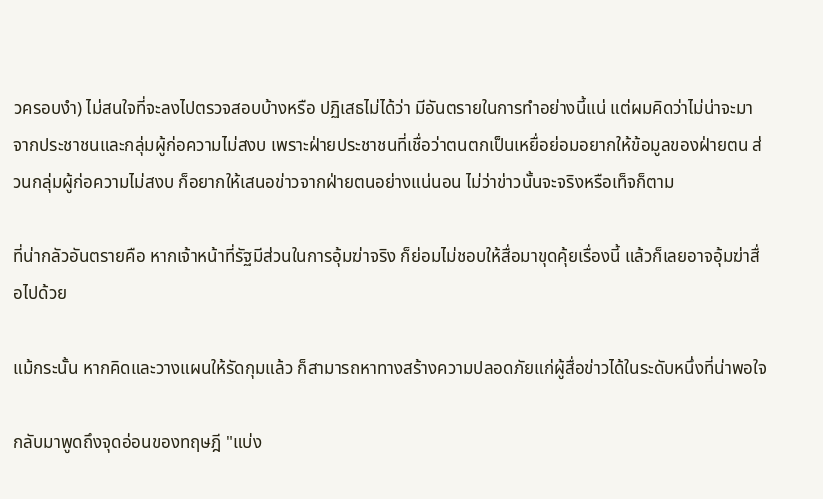วครอบงำ) ไม่สนใจที่จะลงไปตรวจสอบบ้างหรือ ปฏิเสธไม่ได้ว่า มีอันตรายในการทำอย่างนี้แน่ แต่ผมคิดว่าไม่น่าจะมาจากประชาชนและกลุ่มผู้ก่อความไม่สงบ เพราะฝ่ายประชาชนที่เชื่อว่าตนตกเป็นเหยื่อย่อมอยากให้ข้อมูลของฝ่ายตน ส่วนกลุ่มผู้ก่อความไม่สงบ ก็อยากให้เสนอข่าวจากฝ่ายตนอย่างแน่นอน ไม่ว่าข่าวนั้นจะจริงหรือเท็จก็ตาม

ที่น่ากลัวอันตรายคือ หากเจ้าหน้าที่รัฐมีส่วนในการอุ้มฆ่าจริง ก็ย่อมไม่ชอบให้สื่อมาขุดคุ้ยเรื่องนี้ แล้วก็เลยอาจอุ้มฆ่าสื่อไปด้วย

แม้กระนั้น หากคิดและวางแผนให้รัดกุมแล้ว ก็สามารถหาทางสร้างความปลอดภัยแก่ผู้สื่อข่าวได้ในระดับหนึ่งที่น่าพอใจ

กลับมาพูดถึงจุดอ่อนของทฤษฎี "แบ่ง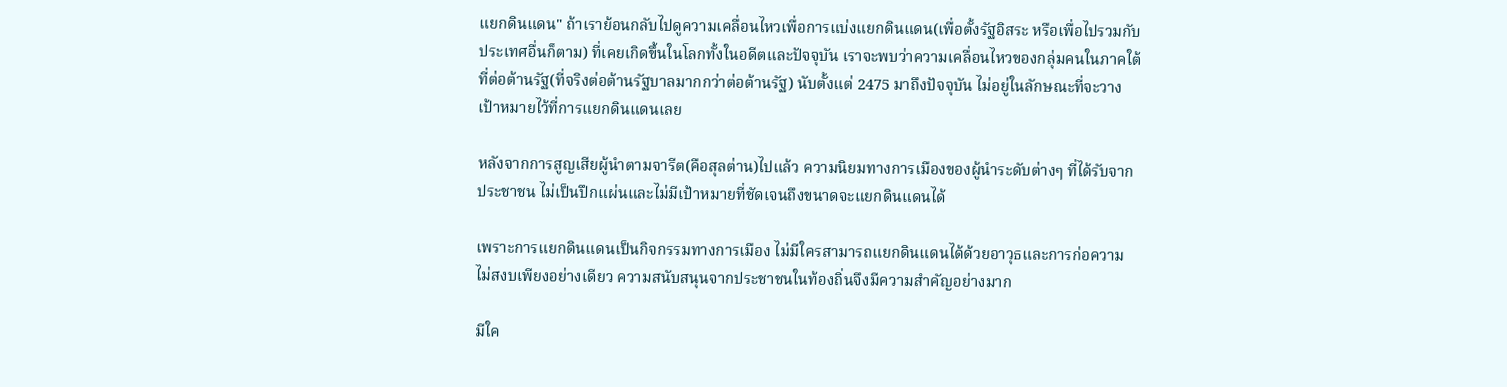แยกดินแดน" ถ้าเราย้อนกลับไปดูความเคลื่อนไหวเพื่อการแบ่งแยกดินแดน(เพื่อตั้งรัฐอิสระ หรือเพื่อไปรวมกับประเทศอื่นก็ตาม) ที่เคยเกิดขึ้นในโลกทั้งในอดีตและปัจจุบัน เราจะพบว่าความเคลื่อนไหวของกลุ่มคนในภาคใต้ที่ต่อต้านรัฐ(ที่จริงต่อต้านรัฐบาลมากกว่าต่อต้านรัฐ) นับตั้งแต่ 2475 มาถึงปัจจุบัน ไม่อยู่ในลักษณะที่จะวางเป้าหมายไว้ที่การแยกดินแดนเลย

หลังจากการสูญเสียผู้นำตามจารีต(คือสุลต่าน)ไปแล้ว ความนิยมทางการเมืองของผู้นำระดับต่างๆ ที่ได้รับจากประชาชน ไม่เป็นปึกแผ่นและไม่มีเป้าหมายที่ชัดเจนถึงขนาดจะแยกดินแดนได้

เพราะการแยกดินแดนเป็นกิจกรรมทางการเมือง ไม่มีใครสามารถแยกดินแดนได้ด้วยอาวุธและการก่อความไม่สงบเพียงอย่างเดียว ความสนับสนุนจากประชาชนในท้องถิ่นจึงมีความสำคัญอย่างมาก

มีใค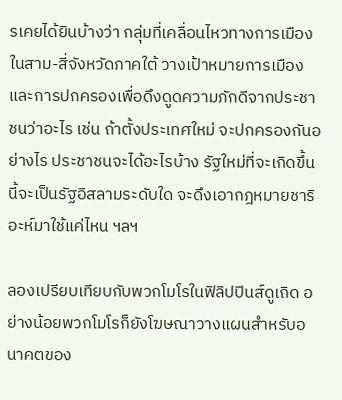รเคยได้ยินบ้างว่า กลุ่มที่เคลื่อนไหวทางการเมืองในสาม-สี่จังหวัดภาคใต้ วางเป้าหมายการเมืองและการปกครองเพื่อดึงดูดความภักดีจากประชาชนว่าอะไร เช่น ถ้าตั้งประเทศใหม่ จะปกครองกันอย่างไร ประชาชนจะได้อะไรบ้าง รัฐใหม่ที่จะเกิดขึ้นนี้จะเป็นรัฐอิสลามระดับใด จะดึงเอากฎหมายชาริอะห์มาใช้แค่ไหน ฯลฯ

ลองเปรียบเทียบกับพวกโมโรในฟิลิปปินส์ดูเถิด อย่างน้อยพวกโมโรก็ยังโฆษณาวางแผนสำหรับอนาคตของ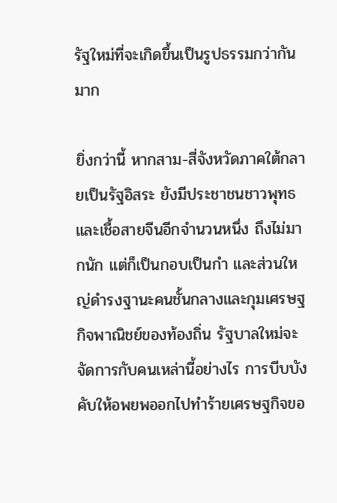รัฐใหม่ที่จะเกิดขึ้นเป็นรูปธรรมกว่ากันมาก

ยิ่งกว่านี้ หากสาม-สี่จังหวัดภาคใต้กลายเป็นรัฐอิสระ ยังมีประชาชนชาวพุทธ และเชื้อสายจีนอีกจำนวนหนึ่ง ถึงไม่มากนัก แต่ก็เป็นกอบเป็นกำ และส่วนใหญ่ดำรงฐานะคนชั้นกลางและกุมเศรษฐกิจพาณิชย์ของท้องถิ่น รัฐบาลใหม่จะจัดการกับคนเหล่านี้อย่างไร การบีบบังคับให้อพยพออกไปทำร้ายเศรษฐกิจขอ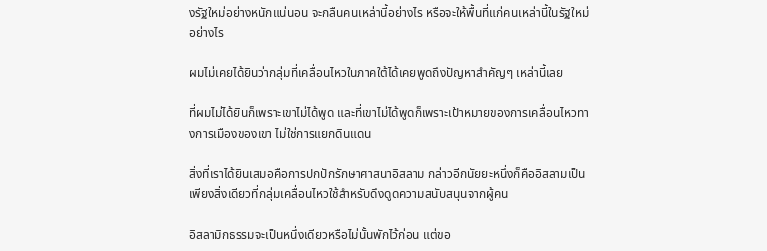งรัฐใหม่อย่างหนักแน่นอน จะกลืนคนเหล่านี้อย่างไร หรือจะให้พื้นที่แก่คนเหล่านี้ในรัฐใหม่อย่างไร

ผมไม่เคยได้ยินว่ากลุ่มที่เคลื่อนไหวในภาคใต้ได้เคยพูดถึงปัญหาสำคัญๆ เหล่านี้เลย

ที่ผมไม่ได้ยินก็เพราะเขาไม่ได้พูด และที่เขาไม่ได้พูดก็เพราะเป้าหมายของการเคลื่อนไหวทางการเมืองของเขา ไม่ใช่การแยกดินแดน

สิ่งที่เราได้ยินเสมอคือการปกปักรักษาศาสนาอิสลาม กล่าวอีกนัยยะหนึ่งก็คืออิสลามเป็นเพียงสิ่งเดียวที่กลุ่มเคลื่อนไหวใช้สำหรับดึงดูดความสนับสนุนจากผู้คน

อิสลามิกธรรมจะเป็นหนึ่งเดียวหรือไม่นั้นพักไว้ก่อน แต่ขอ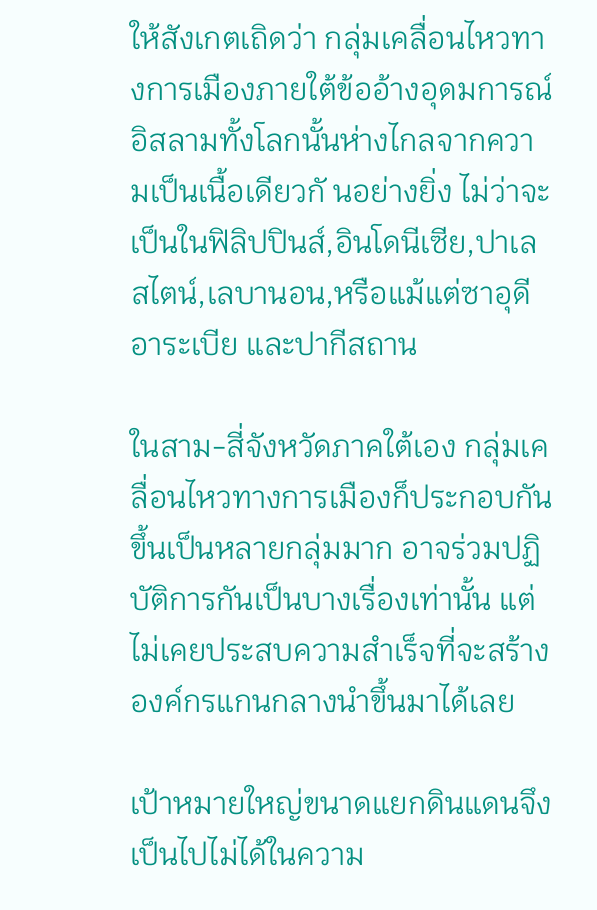ให้สังเกตเถิดว่า กลุ่มเคลื่อนไหวทางการเมืองภายใต้ข้ออ้างอุดมการณ์อิสลามทั้งโลกนั้นห่างไกลจากความเป็นเนื้อเดียวกั นอย่างยิ่ง ไม่ว่าจะเป็นในฟิลิปปินส์,อินโดนีเซีย,ปาเลสไตน์,เลบานอน,หรือแม้แต่ซาอุดีอาระเบีย และปากีสถาน

ในสาม-สี่จังหวัดภาคใต้เอง กลุ่มเคลื่อนไหวทางการเมืองก็ประกอบกันขึ้นเป็นหลายกลุ่มมาก อาจร่วมปฏิบัติการกันเป็นบางเรื่องเท่านั้น แต่ไม่เคยประสบความสำเร็จที่จะสร้างองค์กรแกนกลางนำขึ้นมาได้เลย

เป้าหมายใหญ่ขนาดแยกดินแดนจึงเป็นไปไม่ได้ในความ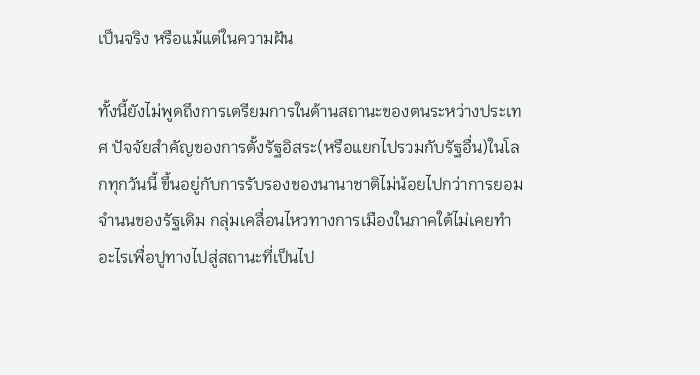เป็นจริง หรือแม้แต่ในความฝัน

ทั้งนี้ยังไม่พูดถึงการเตรียมการในด้านสถานะของตนระหว่างประเทศ ปัจจัยสำคัญของการตั้งรัฐอิสระ(หรือแยกไปรวมกับรัฐอื่น)ในโลกทุกวันนี้ ขึ้นอยู่กับการรับรองของนานาชาติไม่น้อยไปกว่าการยอมจำนนของรัฐเดิม กลุ่มเคลื่อนไหวทางการเมืองในภาคใต้ไม่เคยทำอะไรเพื่อปูทางไปสู่สถานะที่เป็นไป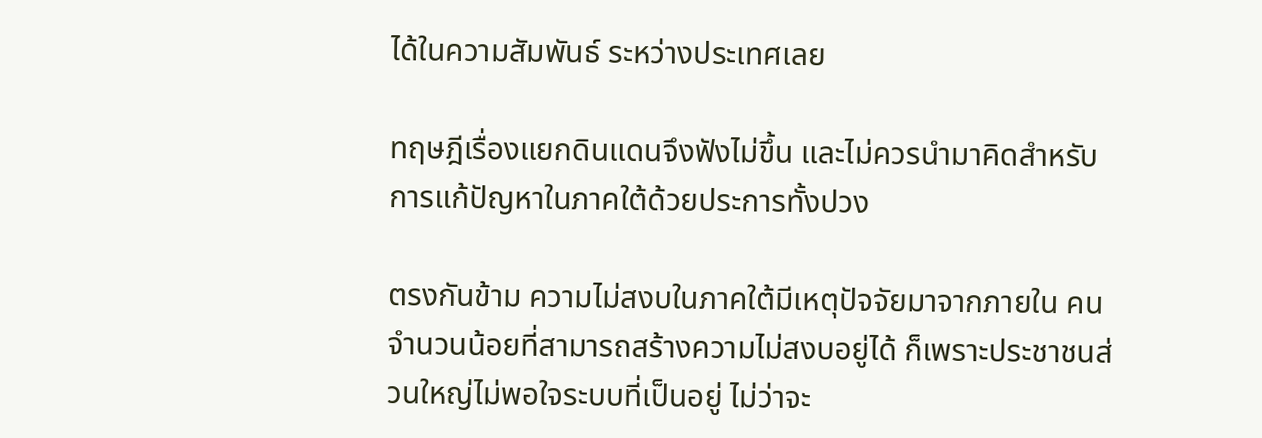ได้ในความสัมพันธ์ ระหว่างประเทศเลย

ทฤษฎีเรื่องแยกดินแดนจึงฟังไม่ขึ้น และไม่ควรนำมาคิดสำหรับการแก้ปัญหาในภาคใต้ด้วยประการทั้งปวง

ตรงกันข้าม ความไม่สงบในภาคใต้มีเหตุปัจจัยมาจากภายใน คนจำนวนน้อยที่สามารถสร้างความไม่สงบอยู่ได้ ก็เพราะประชาชนส่วนใหญ่ไม่พอใจระบบที่เป็นอยู่ ไม่ว่าจะ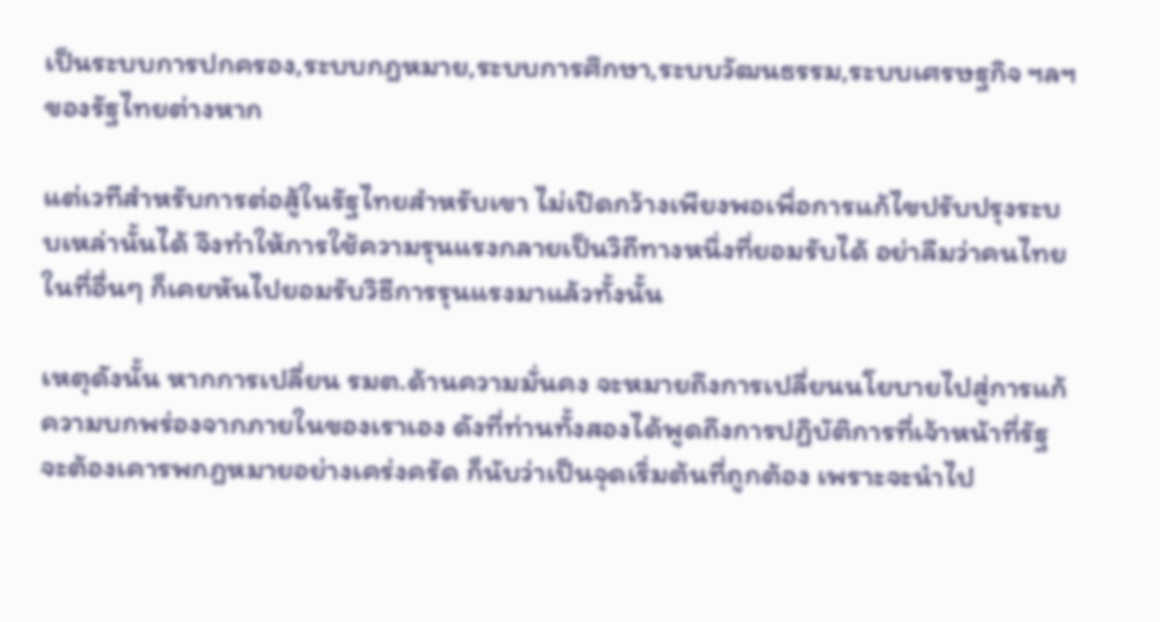เป็นระบบการปกครอง,ระบบกฎหมาย,ระบบการศึกษา,ระบบวัฒนธรรม,ระบบเศรษฐกิจ ฯลฯ ของรัฐไทยต่างหาก

แต่เวทีสำหรับการต่อสู้ในรัฐไทยสำหรับเขา ไม่เปิดกว้างเพียงพอเพื่อการแก้ไขปรับปรุงระบบเหล่านั้นได้ จึงทำให้การใช้ความรุนแรงกลายเป็นวิถีทางหนึ่งที่ยอมรับได้ อย่าลืมว่าคนไทยในที่อื่นๆ ก็เคยหันไปยอมรับวิธีการรุนแรงมาแล้วทั้งนั้น

เหตุดังนั้น หากการเปลี่ยน รมต.ด้านความมั่นคง จะหมายถึงการเปลี่ยนนโยบายไปสู่การแก้ความบกพร่องจากภายในของเราเอง ดังที่ท่านทั้งสองได้พูดถึงการปฏิบัติการที่เจ้าหน้าที่รัฐจะต้องเคารพกฎหมายอย่างเคร่งครัด ก็นับว่าเป็นจุดเริ่มต้นที่ถูกต้อง เพราะจะนำไป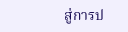สู่การป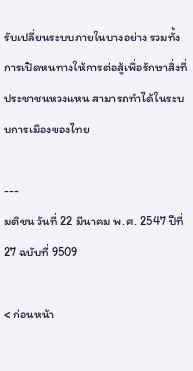รับเปลี่ยนระบบภายในบางอย่าง รวมทั้งการเปิดหนทางให้การต่อสู้เพื่อรักษาสิ่งที่ประชาชนหวงแหน สามารถทำได้ในระบบการเมืองของไทย

---
มติชน วันที่ 22 มีนาคม พ.ศ. 2547 ปีที่ 27 ฉบับที่ 9509

< ก่อนหน้า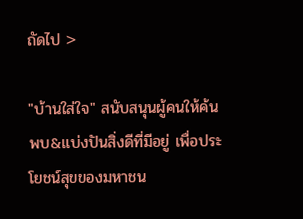ถัดไป >

"บ้านใส่ใจ" สนับสนุนผู้คนให้ค้นพบ&แบ่งปันสิ่งดีที่มีอยู่ เพื่อประโยชน์สุขของมหาชน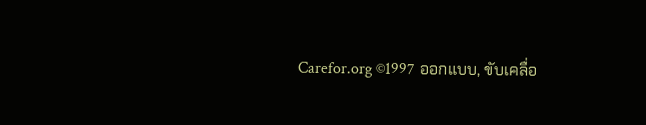Carefor.org ©1997 ออกแบบ, ขับเคลื่อ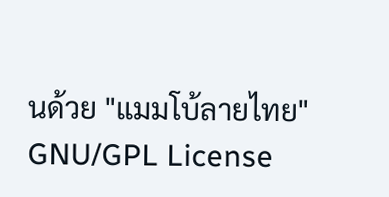นด้วย "แมมโบ้ลายไทย" GNU/GPL License